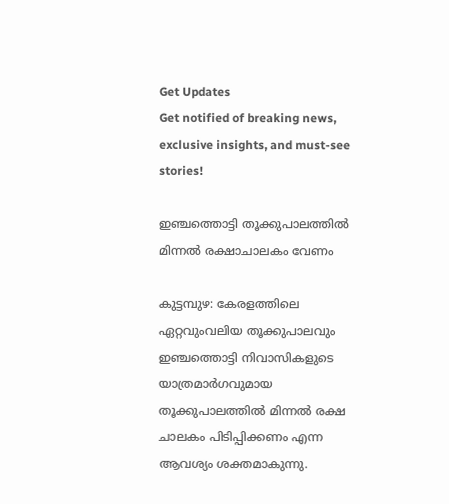Get Updates
Get notified of breaking news, exclusive insights, and must-see stories!

ഇഞ്ചത്തൊട്ടി തൂക്കുപാലത്തിൽ മിന്നൽ രക്ഷാചാലകം വേണം

കുട്ടമ്പുഴ: കേരളത്തിലെ ഏറ്റവുംവലിയ തൂക്കുപാലവും ഇഞ്ചത്തൊട്ടി നിവാസികളുടെ യാത്രമാർഗവുമായ തൂക്കുപാലത്തിൽ മിന്നൽ രക്ഷ ചാലകം പിടിപ്പിക്കണം എന്ന ആവശ്യം ശക്തമാകുന്നു.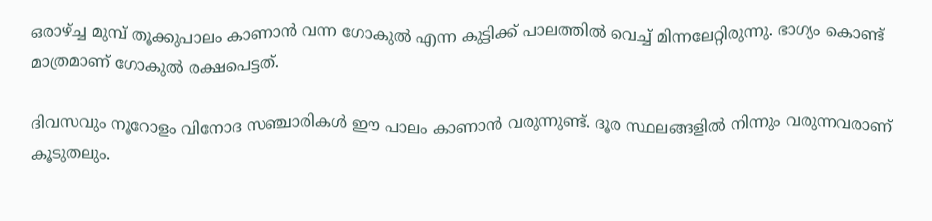ഒരാഴ്ച്ച മുമ്പ് തൂക്കുപാലം കാണാൻ വന്ന ഗോകുൽ എന്ന കുട്ടിക്ക് പാലത്തിൽ വെച്ച് മിന്നലേറ്റിരുന്നു. ഭാഗ്യം കൊണ്ട് മാത്രമാണ് ഗോകുൽ രക്ഷപെട്ടത്.

ദിവസവും നൂറോളം വിനോദ സഞ്ചാരികൾ ഈ പാലം കാണാൻ വരുന്നുണ്ട്. ദൂര സ്ഥലങ്ങളിൽ നിന്നും വരുന്നവരാണ് കൂടുതലും.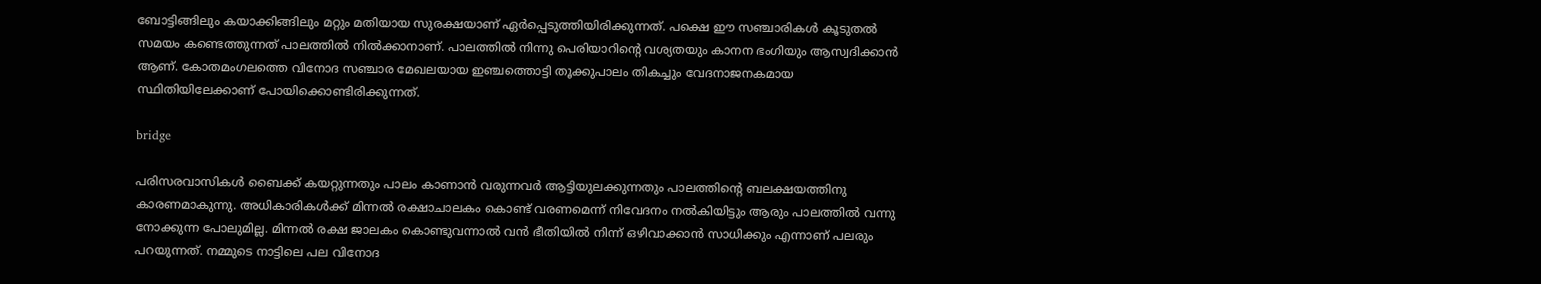ബോട്ടിങ്ങിലും കയാക്കിങ്ങിലും മറ്റും മതിയായ സുരക്ഷയാണ് ഏർപ്പെടുത്തിയിരിക്കുന്നത്. പക്ഷെ ഈ സഞ്ചാരികൾ കൂടുതൽ സമയം കണ്ടെത്തുന്നത് പാലത്തിൽ നിൽക്കാനാണ്. പാലത്തിൽ നിന്നു പെരിയാറിന്റെ വശ്യതയും കാനന ഭംഗിയും ആസ്വദിക്കാൻ ആണ്. കോതമംഗലത്തെ വിനോദ സഞ്ചാര മേഖലയായ ഇഞ്ചത്തൊട്ടി തൂക്കുപാലം തികച്ചും വേദനാജനകമായ സ്ഥിതിയിലേക്കാണ് പോയിക്കൊണ്ടിരിക്കുന്നത്.

bridge

പരിസരവാസികൾ ബൈക്ക് കയറ്റുന്നതും പാലം കാണാൻ വരുന്നവർ ആട്ടിയുലക്കുന്നതും പാലത്തിന്റെ ബലക്ഷയത്തിനു കാരണമാകുന്നു. അധികാരികൾക്ക് മിന്നൽ രക്ഷാചാലകം കൊണ്ട് വരണമെന്ന് നിവേദനം നൽകിയിട്ടും ആരും പാലത്തിൽ വന്നു നോക്കുന്ന പോലുമില്ല. മിന്നൽ രക്ഷ ജാലകം കൊണ്ടുവന്നാൽ വൻ ഭീതിയിൽ നിന്ന് ഒഴിവാക്കാൻ സാധിക്കും എന്നാണ് പലരും പറയുന്നത്. നമ്മുടെ നാട്ടിലെ പല വിനോദ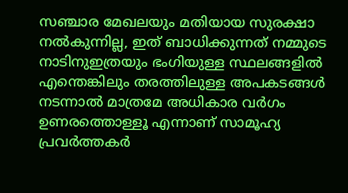സഞ്ചാര മേഖലയും മതിയായ സുരക്ഷാ നൽകുന്നില്ല, ഇത് ബാധിക്കുന്നത് നമ്മുടെ നാടിനുഇത്രയും ഭംഗിയുള്ള സ്ഥലങ്ങളിൽ എന്തെങ്കിലും തരത്തിലുള്ള അപകടങ്ങൾ നടന്നാൽ മാത്രമേ അധികാര വർഗം ഉണരത്തൊള്ളൂ എന്നാണ് സാമൂഹ്യ പ്രവർത്തകർ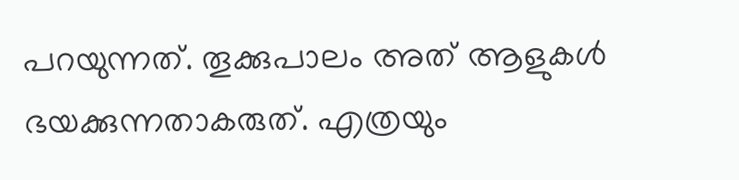പറയുന്നത്. തൂക്കുപാലം അത് ആളുകൾ ഭയക്കുന്നതാകരുത്. എത്രയും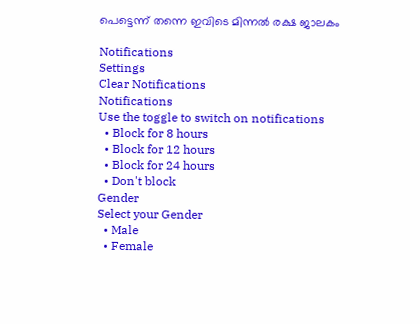പെട്ടെന്ന് തന്നെ ഇവിടെ മിന്നൽ രക്ഷ ജാലകം

Notifications
Settings
Clear Notifications
Notifications
Use the toggle to switch on notifications
  • Block for 8 hours
  • Block for 12 hours
  • Block for 24 hours
  • Don't block
Gender
Select your Gender
  • Male
  • Female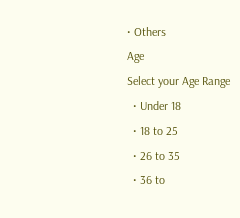• Others
Age
Select your Age Range
  • Under 18
  • 18 to 25
  • 26 to 35
  • 36 to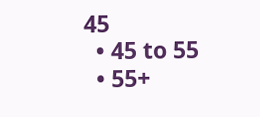45
  • 45 to 55
  • 55+